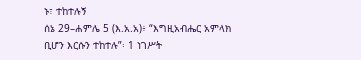ኑ፣ ተከተሉኝ
ሰኔ 29–ሐምሌ 5 (እ.አ.አ)፥ “እግዚአብሔር አምላክ ቢሆን እርሱን ተከተሉ”፡ 1 ነገሥት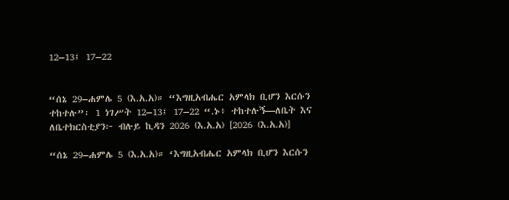12–13፤ 17–22


“ሰኔ 29–ሐምሌ 5 (እ.አ.አ)። “እግዚአብሔር አምላክ ቢሆን እርሱን ተከተሉ”፡ 1 ነገሥት 12–13፤ 17–22 “.ኑ፥ ተከተሉኝ—ለቤት እና ለቤተክርስቲያን፦ ብሉይ ኪዳን 2026 (እ.አ.አ) [2026 (እ.አ.አ)]

“ሰኔ 29–ሐምሌ 5 (እ.አ.አ)። ‘እግዚአብሔር አምላክ ቢሆን እርሱን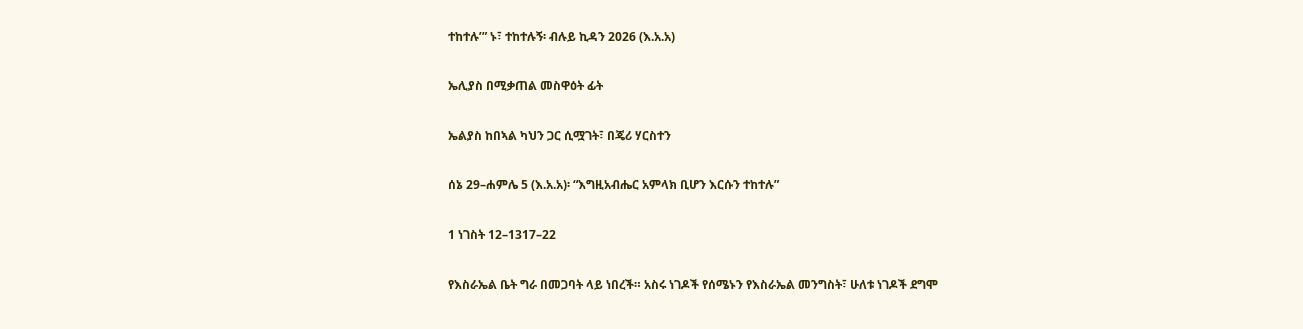ተከተሉ’” ኑ፣ ተከተሉኝ፡ ብሉይ ኪዳን 2026 (እ.አ.አ)

ኤሊያስ በሚቃጠል መስዋዕት ፊት

ኤልያስ ከበኣል ካህን ጋር ሲሟገት፣ በጄሪ ሃርስተን

ሰኔ 29–ሐምሌ 5 (እ.አ.አ)፡ “እግዚአብሔር አምላክ ቢሆን እርሱን ተከተሉ”

1 ነገስት 12–1317–22

የእስራኤል ቤት ግራ በመጋባት ላይ ነበረች። አስሩ ነገዶች የሰሜኑን የእስራኤል መንግስት፣ ሁለቱ ነገዶች ደግሞ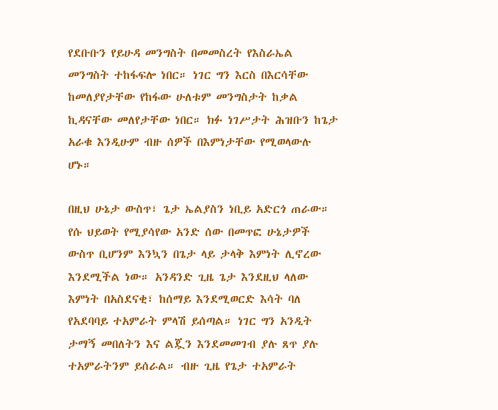የደቡቡን የይሁዳ መንግስት በመመስረት የእስራኤል መንግስት ተከፋፍሎ ነበር። ነገር ግን እርስ በእርሳቸው ከመለያየታቸው የከፋው ሁለቱም መንግስታት ከቃል ኪዳናቸው መለየታቸው ነበር። ክፉ ነገሥታት ሕዝቡን ከጌታ አራቁ እንዲሁም ብዙ ሰዎች በእምነታቸው የሚወላውሉ ሆኑ።

በዚህ ሁኔታ ውስጥ፣ ጌታ ኤልያስን ነቢይ አድርጎ ጠራው። የሱ ህይወት የሚያሳየው አንድ ሰው በመጥፎ ሁኔታዎች ውስጥ ቢሆንም እንኳን በጌታ ላይ ታላቅ እምነት ሊኖረው እንደሚችል ነው። አንዳንድ ጊዜ ጌታ እንደዚህ ላለው እምነት በአስደናቂ፣ ከሰማይ እንደሚወርድ እሳት ባለ የአደባባይ ተአምራት ምላሽ ይሰጣል። ነገር ግን አንዲት ታማኝ መበለትን እና ልጇን እንደመመገብ ያሉ ጸጥ ያሉ ተአምራትንም ይሰራል። ብዙ ጊዜ የጌታ ተአምራት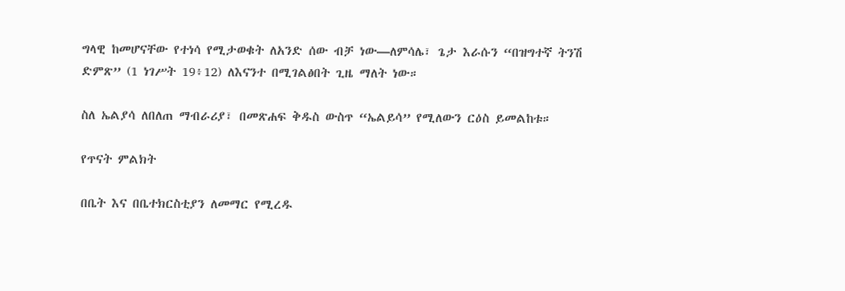ግላዊ ከመሆናቸው የተነሳ የሚታወቁት ለአንድ ሰው ብቻ ነው—ለምሳሌ፣ ጌታ እራሱን “በዝግተኛ ትንሽ ድምጽ” (1 ነገሥት 19፥12) ለእናንተ በሚገልፅበት ጊዜ ማለት ነው።

ስለ ኤልያሳ ለበለጠ ማብራሪያ፣ በመጽሐፍ ቅዱስ ውስጥ “ኤልይሳ” የሚለውን ርዕስ ይመልከቱ።

የጥናት ምልክት

በቤት እና በቤተክርስቲያን ለመማር የሚረዱ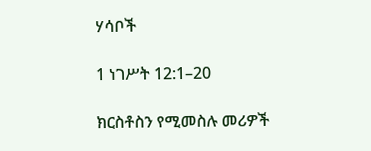ሃሳቦች

1 ነገሥት 12:1–20

ክርስቶስን የሚመስሉ መሪዎች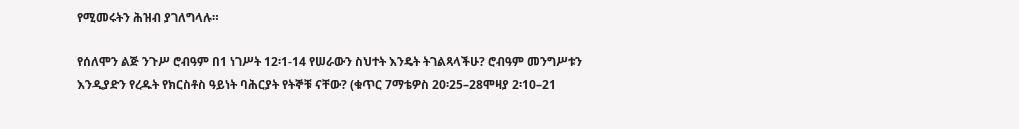የሚመሩትን ሕዝብ ያገለግላሉ።

የሰለሞን ልጅ ንጉሥ ሮብዓም በ1 ነገሥት 12፡1-14 የሠራውን ስህተት እንዴት ትገልጻላችሁ? ሮብዓም መንግሥቱን እንዲያድን የረዱት የክርስቶስ ዓይነት ባሕርያት የትኞቹ ናቸው? (ቁጥር 7ማቴዎስ 20፡25–28ሞዛያ 2፡10–21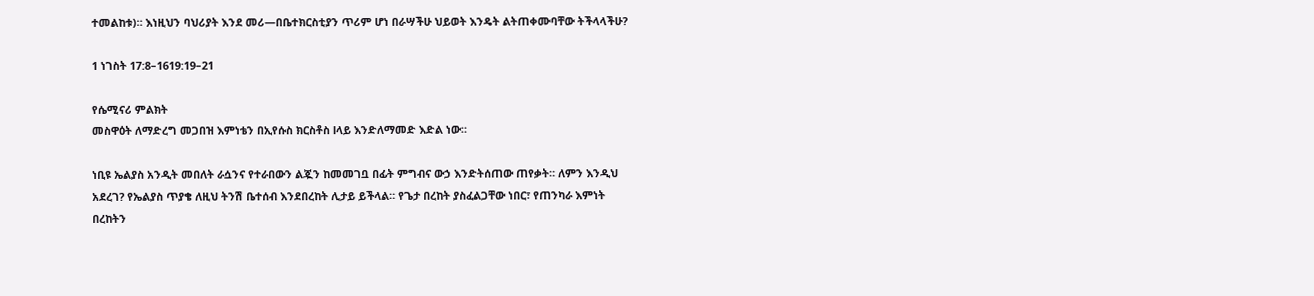ተመልከቱ)። እነዚህን ባህሪያት እንደ መሪ—በቤተክርስቲያን ጥሪም ሆነ በራሣችሁ ህይወት እንዴት ልትጠቀሙባቸው ትችላላችሁ?

1 ነገስት 17:8–1619:19–21

የሴሚናሪ ምልክት
መስዋዕት ለማድረግ መጋበዝ እምነቴን በኢየሱስ ክርስቶስ lላይ እንድለማመድ እድል ነው።

ነቢዩ ኤልያስ አንዲት መበለት ራሷንና የተራበውን ልጇን ከመመገቧ በፊት ምግብና ውኃ እንድትሰጠው ጠየቃት። ለምን እንዲህ አደረገ? የኤልያስ ጥያቄ ለዚህ ትንሽ ቤተሰብ እንደበረከት ሊታይ ይችላል። የጌታ በረከት ያስፈልጋቸው ነበር፣ የጠንካራ እምነት በረከትን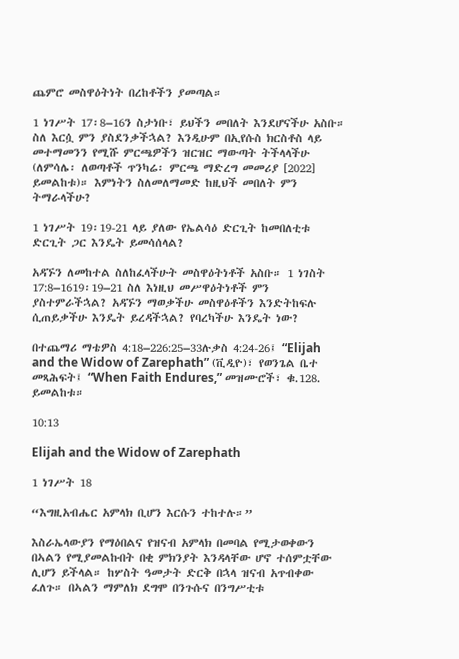ጨምሮ መስዋዕትነት በረከቶችን ያመጣል።

1 ነገሥት 17፡8–16ን ስታነቡ፣ ይህችን መበለት እንደሆናችሁ አስቡ። ስለ እርሷ ምን ያስደንቃችኋል? እንዲሁም በኢየሱስ ክርስቶስ ላይ መተማመንን የሚሹ ምርጫዎችን ዝርዝር ማውጣት ትችላላችሁ (ለምሳሌ፡ ለወጣቶች ጥንካሬ፡ ምርጫ ማድረግ መመሪያ [2022] ይመልከቱ)። እምነትን ስለመለማመድ ከዚህች መበለት ምን ትማራላችሁ?

1 ነገሥት 19፡19-21 ላይ ያለው የኤልሳዕ ድርጊት ከመበለቲቱ ድርጊት ጋር እንዴት ይመሳሰላል?

አዳኙን ለመከተል ስለከፈላችሁት መስዋዕትነቶች አስቡ። 1 ነገስት 17:8–1619፡19–21 ስለ እነዚህ መሥዋዕትነቶች ምን ያስተምራችኋል? አዳኙን ማወቃችሁ መስዋዕቶችን እንድትከፍሉ ሲጠይቃችሁ እንዴት ይረዳችኋል? የባረካችሁ እንዴት ነው?

በተጨማሪ ማቴዎስ 4:18–226:25–33ሉቃስ 4:24-26፤ “Elijah and the Widow of Zarephath” (ቪዲዮ)፣ የወንጌል ቤተ መጻሕፍት፤ “When Faith Endures,” መዝሙሮች፣ ቁ.128. ይመልከቱ።

10:13

Elijah and the Widow of Zarephath

1 ነገሥት 18

“እግዚአብሔር አምላክ ቢሆን እርሱን ተከተሉ።”

እስራኤላውያን የማዕበልና የዝናብ አምላክ በመባል የሚታወቀውን በኣልን የሚያመልኩበት በቂ ምክንያት እንዳላቸው ሆኖ ተሰምቷቸው ሊሆን ይችላል። ከሦስት ዓመታት ድርቅ በኋላ ዝናብ አጥብቀው ፈለጉ። በኣልን ማምለክ ደግሞ በንጉሱና በንግሥቲቱ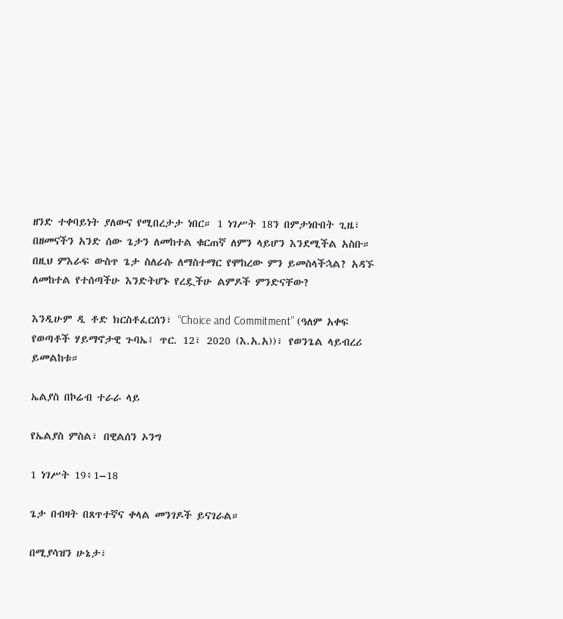ዘንድ ተቀባይነት ያለውና የሚበረታታ ነበር። 1 ነገሥት 18ን በምታነቡበት ጊዜ፣ በዘመናችን አንድ ሰው ጌታን ለመከተል ቁርጠኛ ለምን ላይሆን እንደሚችል አስቡ። በዚህ ምእራፍ ውስጥ ጌታ ስለራሱ ለማስተማር የሞከረው ምን ይመስላችኋል? አዳኙ ለመከተል የተሰጣችሁ እንድትሆኑ የረዷችሁ ልምዶች ምንድናቸው?

እንዲሁም ዲ ቶድ ክርስቶፈርሰን፣ “Choice and Commitment” (ዓለም አቀፍ የወጣቶች ሃይማኖታዊ ጉባኤ፣ ጥር. 12፣ 2020 (እ.አ.አ))፣ የወንጌል ላይብረሪ ይመልከቱ።

ኤልያስ በኮሬብ ተራራ ላይ

የኤልያስ ምስል፣ በዊልሰን ኦንግ

1 ነገሥት 19፥1–18

ጌታ በብዛት በጸጥተኛና ቀላል መንገዶች ይናገራል።

በሚያሳዝን ሁኔታ፣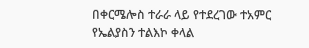በቀርሜሎስ ተራራ ላይ የተደረገው ተአምር የኤልያስን ተልእኮ ቀላል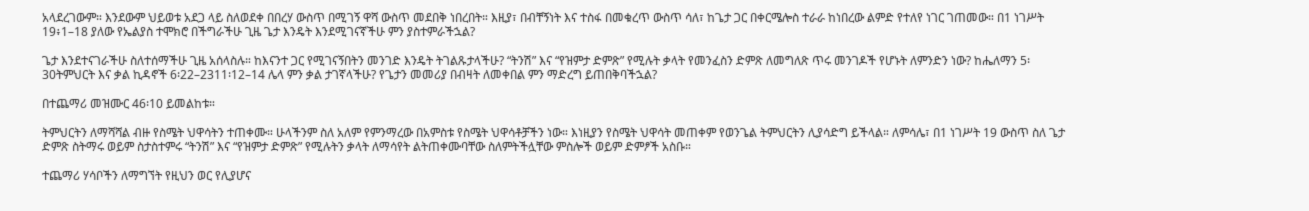አላደረገውም። እንደውም ህይወቱ አደጋ ላይ ስለወደቀ በበረሃ ውስጥ በሚገኝ ዋሻ ውስጥ መደበቅ ነበረበት። እዚያ፣ በብቸኝነት እና ተስፋ በመቁረጥ ውስጥ ሳለ፣ ከጌታ ጋር በቀርሜሎስ ተራራ ከነበረው ልምድ የተለየ ነገር ገጠመው። በ1 ነገሥት 19፥1–18 ያለው የኤልያስ ተሞክሮ በችግራችሁ ጊዜ ጌታ እንዴት እንደሚገናኛችሁ ምን ያስተምራችኋል?

ጌታ እንደተናገራችሁ ስለተሰማችሁ ጊዜ አሰላስሉ። ከእናንተ ጋር የሚገናኝበትን መንገድ እንዴት ትገልጹታላችሁ? “ትንሽ” እና “የዝምታ ድምጽ” የሚሉት ቃላት የመንፈስን ድምጽ ለመግለጽ ጥሩ መንገዶች የሆኑት ለምንድን ነው? ከሔለማን 5፡30ትምህርት እና ቃል ኪዳኖች 6፡22–2311፡12–14 ሌላ ምን ቃል ታገኛላችሁ? የጌታን መመሪያ በብዛት ለመቀበል ምን ማድረግ ይጠበቅባችኋል?

በተጨማሪ መዝሙር 46፡10 ይመልከቱ።

ትምህርትን ለማሻሻል ብዙ የስሜት ህዋሳትን ተጠቀሙ። ሁላችንም ስለ አለም የምንማረው በአምስቱ የስሜት ህዋሳቶቻችን ነው። እነዚያን የስሜት ህዋሳት መጠቀም የወንጌል ትምህርትን ሊያሳድግ ይችላል። ለምሳሌ፣ በ1 ነገሥት 19 ውስጥ ስለ ጌታ ድምጽ ስትማሩ ወይም ስታስተምሩ “ትንሽ” እና “የዝምታ ድምጽ” የሚሉትን ቃላት ለማሳየት ልትጠቀሙባቸው ስለምትችሏቸው ምስሎች ወይም ድምፆች አስቡ።

ተጨማሪ ሃሳቦችን ለማግኘት የዚህን ወር የሊያሆና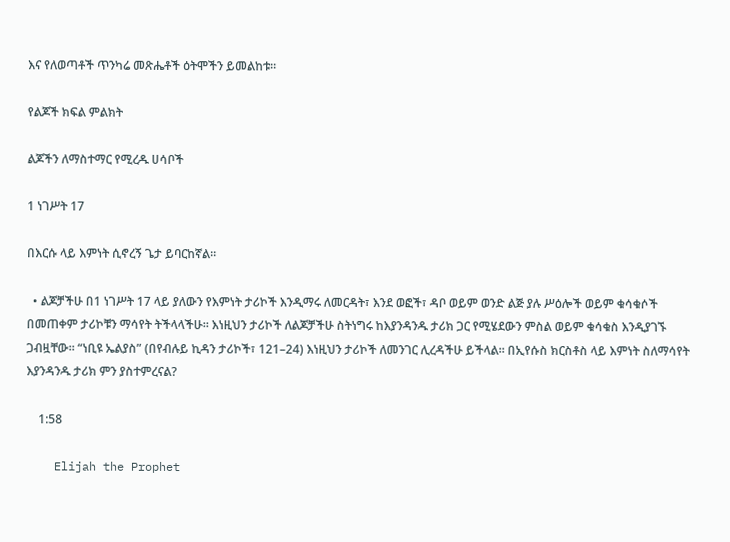እና የለወጣቶች ጥንካሬ መጽሔቶች ዕትሞችን ይመልከቱ።

የልጆች ክፍል ምልክት

ልጆችን ለማስተማር የሚረዱ ሀሳቦች

1 ነገሥት 17

በእርሱ ላይ እምነት ሲኖረኝ ጌታ ይባርከኛል።

  • ልጆቻችሁ በ1 ነገሥት 17 ላይ ያለውን የእምነት ታሪኮች እንዲማሩ ለመርዳት፣ እንደ ወፎች፣ ዳቦ ወይም ወንድ ልጅ ያሉ ሥዕሎች ወይም ቁሳቁሶች በመጠቀም ታሪኮቹን ማሳየት ትችላላችሁ። እነዚህን ታሪኮች ለልጆቻችሁ ስትነግሩ ከእያንዳንዱ ታሪክ ጋር የሚሄደውን ምስል ወይም ቁሳቁስ እንዲያገኙ ጋብዟቸው። “ነቢዩ ኤልያስ” (በየብሉይ ኪዳን ታሪኮች፣ 121–24) እነዚህን ታሪኮች ለመንገር ሊረዳችሁ ይችላል። በኢየሱስ ክርስቶስ ላይ እምነት ስለማሳየት እያንዳንዱ ታሪክ ምን ያስተምረናል?

    1:58

    Elijah the Prophet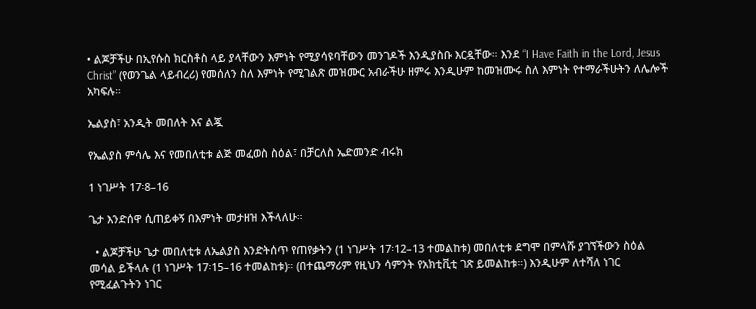• ልጆቻችሁ በኢየሱስ ክርስቶስ ላይ ያላቸውን እምነት የሚያሳዩባቸውን መንገዶች እንዲያስቡ እርዷቸው። እንደ “I Have Faith in the Lord, Jesus Christ” (የወንጌል ላይብረሪ) የመሰለን ስለ እምነት የሚገልጽ መዝሙር አብራችሁ ዘምሩ እንዲሁም ከመዝሙሩ ስለ እምነት የተማራችሁትን ለሌሎች አካፍሉ።

ኤልያስ፣ አንዲት መበለት እና ልጇ

የኤልያስ ምሳሌ እና የመበለቲቱ ልጅ መፈወስ ስዕል፣ በቻርለስ ኤድመንድ ብሩክ

1 ነገሥት 17፡8–16

ጌታ እንድሰዋ ሲጠይቀኝ በእምነት መታዘዝ እችላለሁ።

  • ልጆቻችሁ ጌታ መበለቲቱ ለኤልያስ እንድትሰጥ የጠየቃትን (1 ነገሥት 17፡12–13 ተመልከቱ) መበለቲቱ ደግሞ በምላሹ ያገኘችውን ስዕል መሳል ይችላሉ (1 ነገሥት 17፡15–16 ተመልከቱ)። (በተጨማሪም የዚህን ሳምንት የአክቲቪቲ ገጽ ይመልከቱ።) እንዲሁም ለተሻለ ነገር የሚፈልጉትን ነገር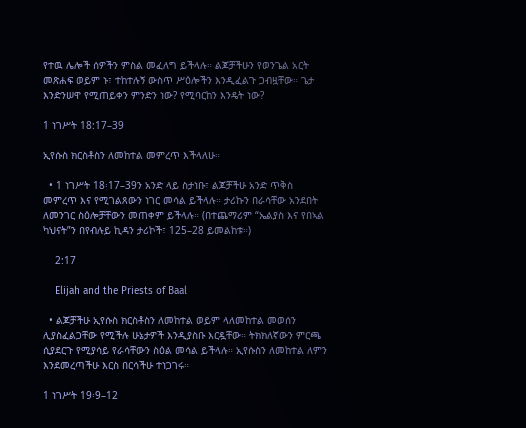የተዉ ሌሎች ሰዎችን ምስል መፈለግ ይችላሉ። ልጆቻችሁን የወንጌል አርት መጽሐፍ ወይም ኑ፣ ተከተሉኝ ውስጥ ሥዕሎችን እንዲፈልጉ ጋብዟቸው። ጌታ እንድንሠዋ የሚጠይቀን ምንድን ነው? የሚባርከን እንዴት ነው?

1 ነገሥት 18:17–39

ኢየሱስ ክርስቶስን ለመከተል መምረጥ እችላለሁ።

  • 1 ነገሥት 18፡17–39ን አንድ ላይ ስታነቡ፣ ልጆቻችሁ አንድ ጥቅስ መምረጥ እና የሚገልጸውን ነገር መሳል ይችላሉ። ታሪኩን በራሳቸው አንደበት ለመንገር ስዕሎቻቸውን መጠቀም ይችላሉ። (በተጨማሪም “ኤልያስ እና የበኣል ካህናት”ን በየብሉይ ኪዳን ታሪኮች፣ 125–28 ይመልከቱ።)

    2:17

    Elijah and the Priests of Baal

  • ልጆቻችሁ ኢየሱስ ክርስቶስን ለመከተል ወይም ላለመከተል መወሰን ሊያስፈልጋቸው የሚችሉ ሁኔታዎች እንዲያስቡ እርዷቸው። ትክክለኛውን ምርጫ ሲያደርጉ የሚያሳይ የራሳቸውን ስዕል መሳል ይችላሉ። ኢየሱስን ለመከተል ለምን እንደመረጣችሁ እርስ በርሳችሁ ተነጋገሩ።

1 ነገሥት 19፡9–12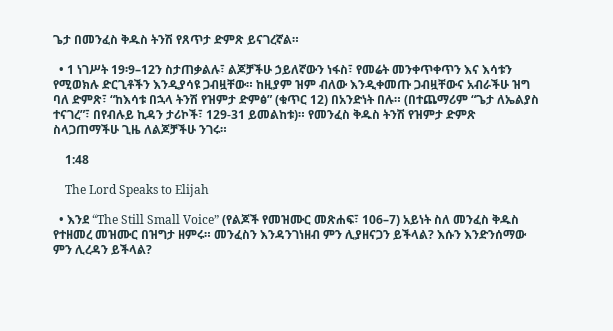ጌታ በመንፈስ ቅዱስ ትንሽ የጸጥታ ድምጽ ይናገረኛል።

  • 1 ነገሥት 19፡9–12ን ስታጠቃልሉ፣ ልጆቻችሁ ኃይለኛውን ነፋስ፣ የመሬት መንቀጥቀጥን እና እሳቱን የሚወክሉ ድርጊቶችን እንዲያሳዩ ጋብዟቸው። ከዚያም ዝም ብለው እንዲቀመጡ ጋብዟቸውና አብራችሁ ዝግ ባለ ድምጽ፣ “ከእሳቱ በኋላ ትንሽ የዝምታ ድምፅ” (ቁጥር 12) በአንድነት በሉ። (በተጨማሪም “ጌታ ለኤልያስ ተናገረ”፣ በየብሉይ ኪዳን ታሪኮች፣ 129-31 ይመልከቱ)። የመንፈስ ቅዱስ ትንሽ የዝምታ ድምጽ ስላጋጠማችሁ ጊዜ ለልጆቻችሁ ንገሩ።

    1:48

    The Lord Speaks to Elijah

  • እንደ “The Still Small Voice” (የልጆች የመዝሙር መጽሐፍ፣ 106–7) አይነት ስለ መንፈስ ቅዱስ የተዘመረ መዝሙር በዝግታ ዘምሩ። መንፈስን እንዳንገነዘብ ምን ሊያዘናጋን ይችላል? እሱን እንድንሰማው ምን ሊረዳን ይችላል?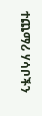ተጨማሪ ሃሳቦችን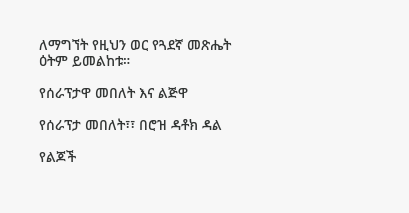ለማግኘት የዚህን ወር የጓደኛ መጽሔት ዕትም ይመልከቱ።

የሰራፕታዋ መበለት እና ልጅዋ

የሰራፕታ መበለት፣፣ በሮዝ ዳቶክ ዳል

የልጆች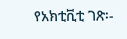የአክቲቪቲ ገጽ፡-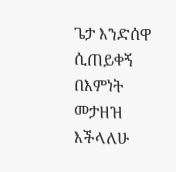ጌታ እንድሰዋ ሲጠይቀኝ በእምነት መታዘዝ እችላለሁ